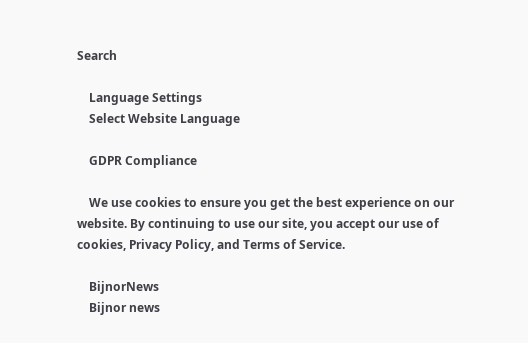Search

    Language Settings
    Select Website Language

    GDPR Compliance

    We use cookies to ensure you get the best experience on our website. By continuing to use our site, you accept our use of cookies, Privacy Policy, and Terms of Service.

    BijnorNews
    Bijnor news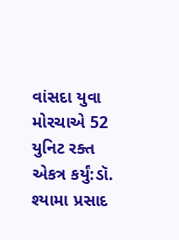વાંસદા યુવા મોરચાએ 52 યુનિટ રક્ત એકત્ર કર્યું:ડૉ. શ્યામા પ્રસાદ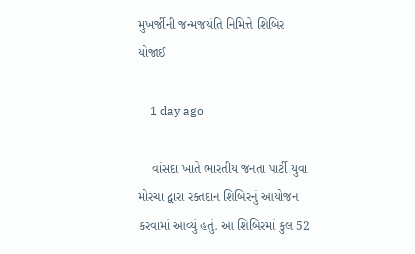મુખર્જીની જન્મજયંતિ નિમિત્તે શિબિર યોજાઈ

    1 day ago

    વાંસદા ખાતે ભારતીય જનતા પાર્ટી યુવા મોરચા દ્વારા રક્તદાન શિબિરનું આયોજન કરવામાં આવ્યું હતું. આ શિબિરમાં કુલ 52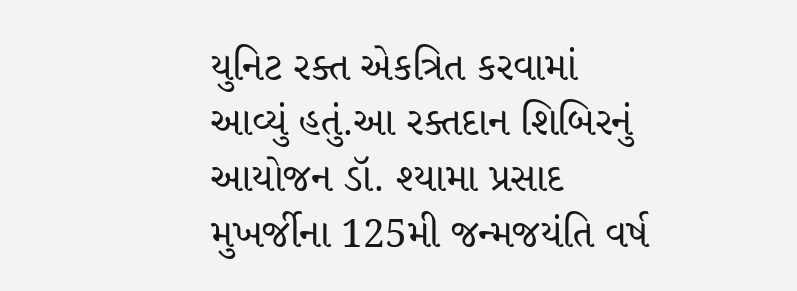યુનિટ રક્ત એકત્રિત કરવામાં આવ્યું હતું.આ રક્તદાન શિબિરનું આયોજન ડૉ. શ્યામા પ્રસાદ મુખર્જીના 125મી જન્મજયંતિ વર્ષ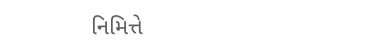નિમિત્તે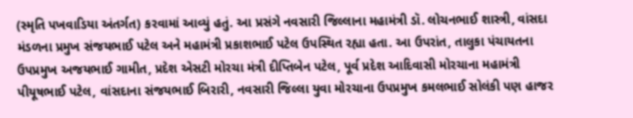(સ્મૃતિ પખવાડિયા અંતર્ગત) કરવામાં આવ્યું હતું. આ પ્રસંગે નવસારી જિલ્લાના મહામંત્રી ડૉ. લોચનભાઈ શાસ્ત્રી, વાંસદા મંડળના પ્રમુખ સંજયભાઈ પટેલ અને મહામંત્રી પ્રકાશભાઈ પટેલ ઉપસ્થિત રહ્યા હતા. આ ઉપરાંત, તાલુકા પંચાયતના ઉપપ્રમુખ અજયભાઈ ગામીત, પ્રદેશ એસટી મોરચા મંત્રી દીપ્તિબેન પટેલ, પૂર્વ પ્રદેશ આદિવાસી મોરચાના મહામંત્રી પીયૂષભાઈ પટેલ, વાંસદાના સંજયભાઈ બિરારી, નવસારી જિલ્લા યુવા મોરચાના ઉપપ્રમુખ કમલભાઈ સોલંકી પણ હાજર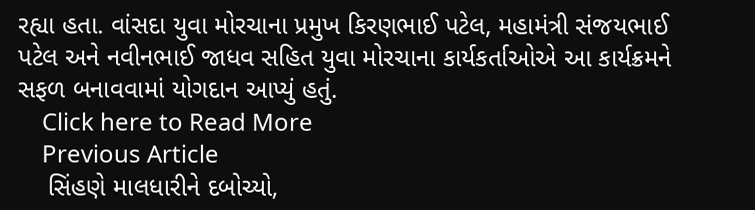રહ્યા હતા. વાંસદા યુવા મોરચાના પ્રમુખ કિરણભાઈ પટેલ, મહામંત્રી સંજયભાઈ પટેલ અને નવીનભાઈ જાધવ સહિત યુવા મોરચાના કાર્યકર્તાઓએ આ કાર્યક્રમને સફળ બનાવવામાં યોગદાન આપ્યું હતું.
    Click here to Read More
    Previous Article
    સિંહણે માલધારીને દબોચ્યો,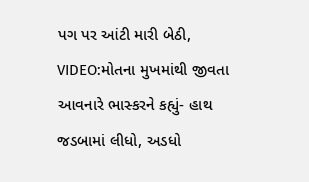પગ પર આંટી મારી બેઠી, VIDEO:મોતના મુખમાંથી જીવતા આવનારે ભાસ્કરને કહ્યું- હાથ જડબામાં લીધો, અડધો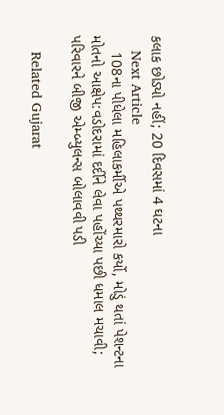કલાક છોડ્યો નહીં; 20 દિવસમાં 4 ઘટના
    Next Article
    108ના પીધેલા મહિલાકર્મીએ પથ્થરમારો કર્યો, મોડું થતાં પેશન્ટના મોતનો આક્ષેપ:વડોદરામાં દર્દીને લેવા પહોંચ્યા પછી ધમાલ મચાવી; પરિવારને બીજી એમ્બ્યુલન્સ બોલાવવી પડી

    Related Gujarat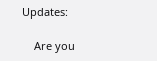Updates:

    Are you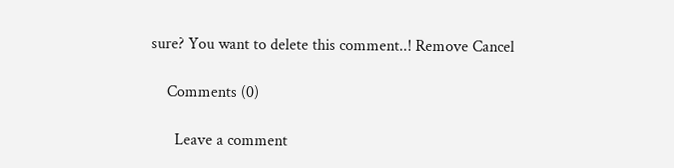sure? You want to delete this comment..! Remove Cancel

    Comments (0)

      Leave a comment